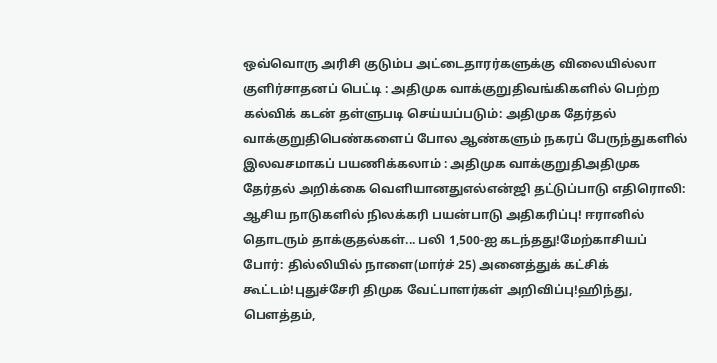ஒவ்வொரு அரிசி குடும்ப அட்டைதாரர்களுக்கு விலையில்லா குளிர்சாதனப் பெட்டி : அதிமுக வாக்குறுதிவங்கிகளில் பெற்ற கல்விக் கடன் தள்ளுபடி செய்யப்படும்: அதிமுக தேர்தல் வாக்குறுதிபெண்களைப் போல ஆண்களும் நகரப் பேருந்துகளில் இலவசமாகப் பயணிக்கலாம் : அதிமுக வாக்குறுதிஅதிமுக தேர்தல் அறிக்கை வெளியானதுஎல்என்ஜி தட்டுப்பாடு எதிரொலி: ஆசிய நாடுகளில் நிலக்கரி பயன்பாடு அதிகரிப்பு! ஈரானில் தொடரும் தாக்குதல்கள்... பலி 1,500-ஐ கடந்தது!மேற்காசியப் போர்: தில்லியில் நாளை(மார்ச் 25) அனைத்துக் கட்சிக் கூட்டம்!புதுச்சேரி திமுக வேட்பாளர்கள் அறிவிப்பு!ஹிந்து, பெளத்தம்,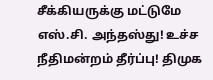சீக்கியருக்கு மட்டுமே எஸ்.சி. அந்தஸ்து! உச்ச நீதிமன்றம் தீர்ப்பு! திமுக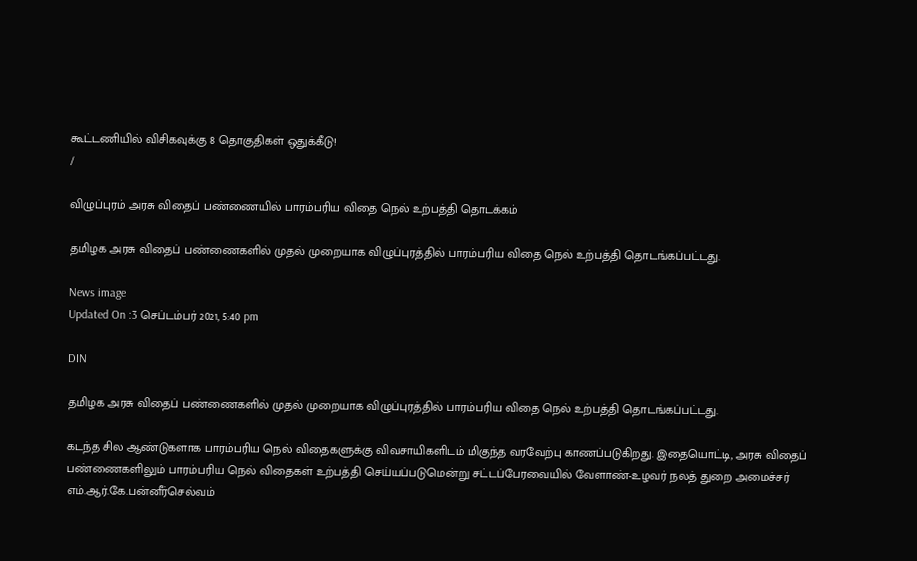கூட்டணியில் விசிகவுக்கு 8 தொகுதிகள் ஒதுக்கீடு!
/

விழுப்புரம் அரசு விதைப் பண்ணையில் பாரம்பரிய விதை நெல் உற்பத்தி தொடக்கம்

தமிழக அரசு விதைப் பண்ணைகளில் முதல் முறையாக விழுப்புரத்தில் பாரம்பரிய விதை நெல் உற்பத்தி தொடங்கப்பட்டது.

News image
Updated On :3 செப்டம்பர் 2021, 5:40 pm

DIN

தமிழக அரசு விதைப் பண்ணைகளில் முதல் முறையாக விழுப்புரத்தில் பாரம்பரிய விதை நெல் உற்பத்தி தொடங்கப்பட்டது.

கடந்த சில ஆண்டுகளாக பாரம்பரிய நெல் விதைகளுக்கு விவசாயிகளிடம் மிகுந்த வரவேற்பு காணப்படுகிறது. இதையொட்டி, அரசு விதைப் பண்ணைகளிலும் பாரம்பரிய நெல் விதைகள் உற்பத்தி செய்யப்படுமென்று சட்டப்பேரவையில் வேளாண்-உழவர் நலத் துறை அமைச்சர் எம்.ஆர்.கே.பன்னீர்செல்வம்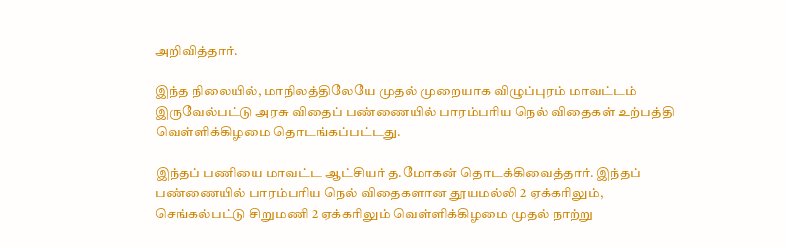அறிவித்தார்.

இந்த நிலையில், மாநிலத்திலேயே முதல் முறையாக விழுப்புரம் மாவட்டம் இருவேல்பட்டு அரசு விதைப் பண்ணையில் பாரம்பரிய நெல் விதைகள் உற்பத்தி வெள்ளிக்கிழமை தொடங்கப்பட்டது.

இந்தப் பணியை மாவட்ட ஆட்சியர் த.மோகன் தொடக்கிவைத்தார். இந்தப் பண்ணையில் பாரம்பரிய நெல் விதைகளான தூயமல்லி 2 ஏக்கரிலும், செங்கல்பட்டு சிறுமணி 2 ஏக்கரிலும் வெள்ளிக்கிழமை முதல் நாற்று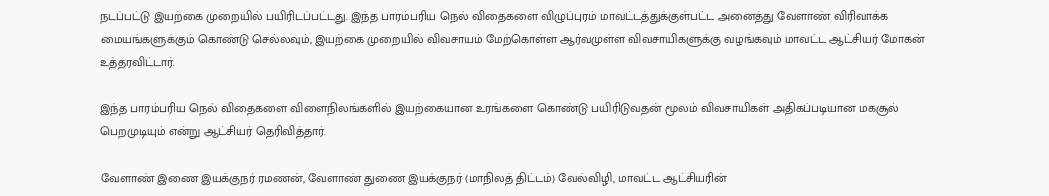நடப்பட்டு இயற்கை முறையில் பயிரிடப்பட்டது. இந்த பாரம்பரிய நெல் விதைகளை விழுப்புரம் மாவட்டத்துக்குள்பட்ட அனைத்து வேளாண் விரிவாக்க மையங்களுக்கும் கொண்டு செல்லவும், இயற்கை முறையில் விவசாயம் மேற்கொள்ள ஆர்வமுள்ள விவசாயிகளுக்கு வழங்கவும் மாவட்ட ஆட்சியர் மோகன் உத்தரவிட்டார்.

இந்த பாரம்பரிய நெல் விதைகளை விளைநிலங்களில் இயற்கையான உரங்களை கொண்டு பயிரிடுவதன் மூலம் விவசாயிகள் அதிகப்படியான மகசூல் பெறமுடியும் என்று ஆட்சியர் தெரிவித்தார்.

வேளாண் இணை இயக்குநர் ரமணன், வேளாண் துணை இயக்குநர் (மாநிலத் திட்டம்) வேல்விழி, மாவட்ட ஆட்சியரின்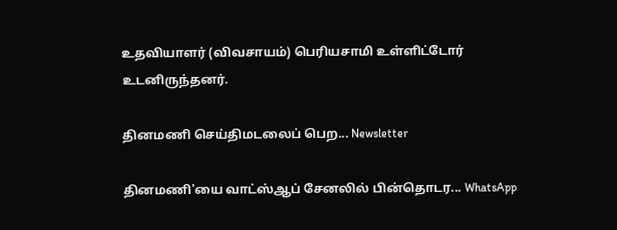உதவியாளர் (விவசாயம்) பெரியசாமி உள்ளிட்டோர் உடனிருந்தனர்.

தினமணி செய்திமடலைப் பெற... Newsletter

தினமணி'யை வாட்ஸ்ஆப் சேனலில் பின்தொடர... WhatsApp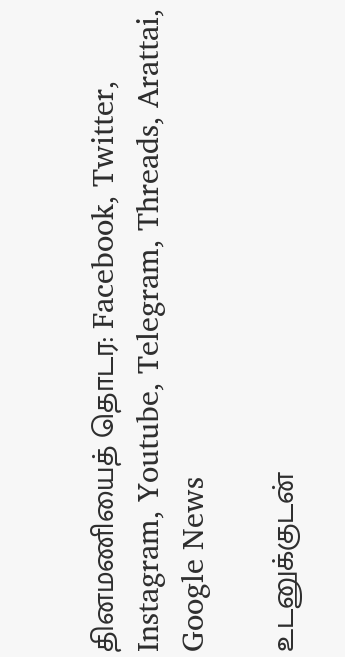தினமணியைத் தொடர: Facebook, Twitter, Instagram, Youtube, Telegram, Threads, Arattai, Google News

உடனுக்குடன்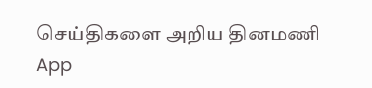செய்திகளை அறிய தினமணி App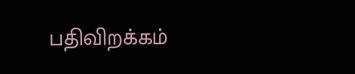பதிவிறக்கம்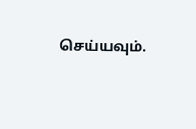செய்யவும்.